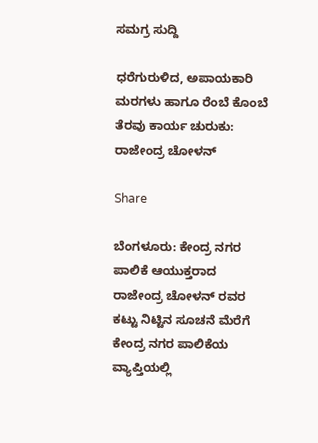ಸಮಗ್ರ ಸುದ್ದಿ

ಧರೆಗುರುಳಿದ, ಅಪಾಯಕಾರಿ ಮರಗಳು ಹಾಗೂ ರೆಂಬೆ ಕೊಂಬೆ ತೆರವು ಕಾರ್ಯ ಚುರುಕು: ರಾಜೇಂದ್ರ ಚೋಳನ್

Share

ಬೆಂಗಳೂರು: ಕೇಂದ್ರ ನಗರ ಪಾಲಿಕೆ ಆಯುಕ್ತರಾದ ರಾಜೇಂದ್ರ ಚೋಳನ್ ರವರ ಕಟ್ಟು ನಿಟ್ಟಿನ ಸೂಚನೆ ಮೆರೆಗೆ ಕೇಂದ್ರ ನಗರ ಪಾಲಿಕೆಯ ವ್ಯಾಪ್ತಿಯಲ್ಲಿ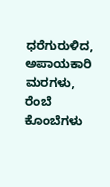ಧರೆಗುರುಳಿದ, ಅಪಾಯಕಾರಿ ಮರಗಳು, ರೆಂಬೆ ಕೊಂಬೆಗಳು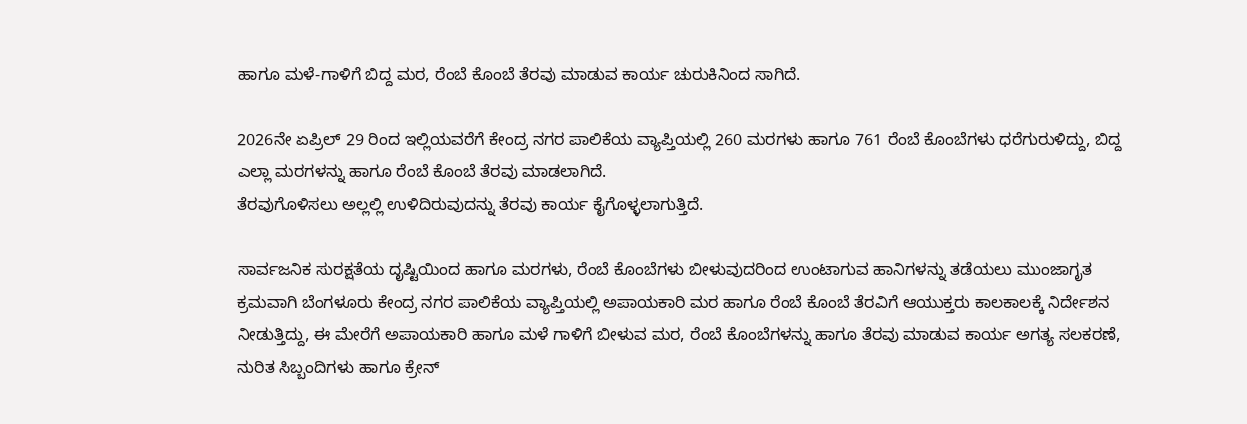ಹಾಗೂ ಮಳೆ-ಗಾಳಿಗೆ ಬಿದ್ದ ಮರ, ರೆಂಬೆ ಕೊಂಬೆ ತೆರವು ಮಾಡುವ ಕಾರ್ಯ ಚುರುಕಿನಿಂದ ಸಾಗಿದೆ.

2026ನೇ ಏಪ್ರಿಲ್ 29 ರಿಂದ ಇಲ್ಲಿಯವರೆಗೆ ಕೇಂದ್ರ ನಗರ ಪಾಲಿಕೆಯ ವ್ಯಾಪ್ತಿಯಲ್ಲಿ 260 ಮರಗಳು ಹಾಗೂ 761 ರೆಂಬೆ ಕೊಂಬೆಗಳು ಧರೆಗುರುಳಿದ್ದು, ಬಿದ್ದ ಎಲ್ಲಾ ಮರಗಳನ್ನು ಹಾಗೂ ರೆಂಬೆ ಕೊಂಬೆ ತೆರವು ಮಾಡಲಾಗಿದೆ.
ತೆರವುಗೊಳಿಸಲು ಅಲ್ಲಲ್ಲಿ ಉಳಿದಿರುವುದನ್ನು ತೆರವು ಕಾರ್ಯ ಕೈಗೊಳ್ಳಲಾಗುತ್ತಿದೆ.

ಸಾರ್ವಜನಿಕ ಸುರಕ್ಷತೆಯ ದೃಷ್ಟಿಯಿಂದ ಹಾಗೂ ಮರಗಳು, ರೆಂಬೆ ಕೊಂಬೆಗಳು ಬೀಳುವುದರಿಂದ ಉಂಟಾಗುವ ಹಾನಿಗಳನ್ನು ತಡೆಯಲು ಮುಂಜಾಗೃತ ಕ್ರಮವಾಗಿ ಬೆಂಗಳೂರು ಕೇಂದ್ರ ನಗರ ಪಾಲಿಕೆಯ ವ್ಯಾಪ್ತಿಯಲ್ಲಿ ಅಪಾಯಕಾರಿ ಮರ ಹಾಗೂ ರೆಂಬೆ ಕೊಂಬೆ ತೆರವಿಗೆ ಆಯುಕ್ತರು ಕಾಲಕಾಲಕ್ಕೆ ನಿರ್ದೇಶನ ನೀಡುತ್ತಿದ್ದು, ಈ ಮೇರೆಗೆ ಅಪಾಯಕಾರಿ ಹಾಗೂ ಮಳೆ ಗಾಳಿಗೆ ಬೀಳುವ ಮರ, ರೆಂಬೆ ಕೊಂಬೆಗಳನ್ನು ಹಾಗೂ ತೆರವು ಮಾಡುವ ಕಾರ್ಯ ಅಗತ್ಯ ಸಲಕರಣೆ, ನುರಿತ ಸಿಬ್ಬಂದಿಗಳು ಹಾಗೂ ಕ್ರೇನ್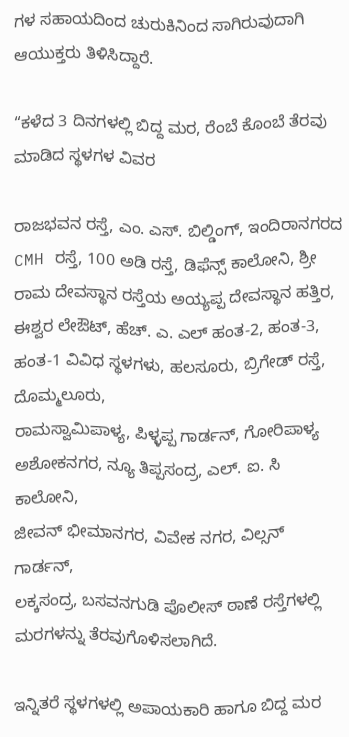ಗಳ ಸಹಾಯದಿಂದ ಚುರುಕಿನಿಂದ ಸಾಗಿರುವುದಾಗಿ ಆಯುಕ್ತರು ತಿಳಿಸಿದ್ದಾರೆ.

“ಕಳೆದ 3 ದಿನಗಳಲ್ಲಿ ಬಿದ್ದ ಮರ, ರೆಂಬೆ ಕೊಂಬೆ ತೆರವು ಮಾಡಿದ ಸ್ಥಳಗಳ ವಿವರ

ರಾಜಭವನ ರಸ್ತೆ, ಎಂ. ಎಸ್. ಬಿಲ್ಡಿಂಗ್, ಇಂದಿರಾನಗರದ CMH ರಸ್ತೆ, 100 ಅಡಿ ರಸ್ತೆ, ಡಿಫೆನ್ಸ್ ಕಾಲೋನಿ, ಶ್ರೀ ರಾಮ ದೇವಸ್ಥಾನ ರಸ್ತೆಯ ಅಯ್ಯಪ್ಪ ದೇವಸ್ಥಾನ ಹತ್ತಿರ, ಈಶ್ವರ ಲೇಔಟ್, ಹೆಚ್. ಎ. ಎಲ್ ಹಂತ-2, ಹಂತ-3, ಹಂತ-1 ವಿವಿಧ ಸ್ಥಳಗಳು, ಹಲಸೂರು, ಬ್ರಿಗೇಡ್ ರಸ್ತೆ, ದೊಮ್ಮಲೂರು,
ರಾಮಸ್ವಾಮಿಪಾಳ್ಯ, ಪಿಳ್ಳಪ್ಪ ಗಾರ್ಡನ್, ಗೋರಿಪಾಳ್ಯ
ಅಶೋಕನಗರ, ನ್ಯೂ ತಿಪ್ಪಸಂದ್ರ, ಎಲ್. ಐ. ಸಿ ಕಾಲೋನಿ,
ಜೀವನ್ ಭೀಮಾನಗರ, ವಿವೇಕ ನಗರ, ವಿಲ್ಸನ್ ಗಾರ್ಡನ್,
ಲಕ್ಕಸಂದ್ರ, ಬಸವನಗುಡಿ ಪೊಲೀಸ್ ಠಾಣೆ ರಸ್ತೆಗಳಲ್ಲಿ ಮರಗಳನ್ನು ತೆರವುಗೊಳಿಸಲಾಗಿದೆ.

ಇನ್ನಿತರೆ ಸ್ಥಳಗಳಲ್ಲಿ ಅಪಾಯಕಾರಿ ಹಾಗೂ ಬಿದ್ದ ಮರ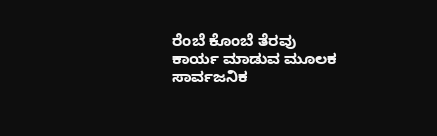ರೆಂಬೆ ಕೊಂಬೆ ತೆರವು ಕಾರ್ಯ ಮಾಡುವ ಮೂಲಕ ಸಾರ್ವಜನಿಕ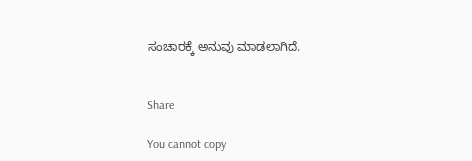ಸಂಚಾರಕ್ಕೆ ಅನುವು ಮಾಡಲಾಗಿದೆ.


Share

You cannot copy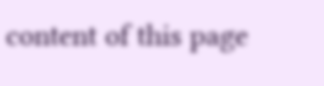content of this page